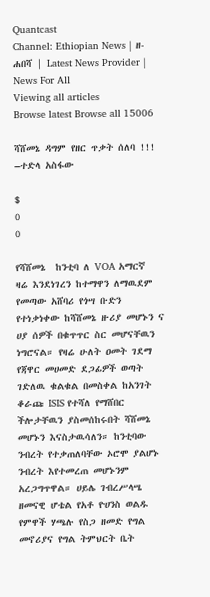Quantcast
Channel: Ethiopian News | ዘ-ሐበሻ | Latest News Provider | News For All
Viewing all articles
Browse latest Browse all 15006

ሻሸመኔ ዳግም የዘር ጥቃት ሰለባ !!! –ተድላ አስፋው

$
0
0

የሻሸመኔ  ከንቲባ ለ VOA አማርኛ ዛሬ እንደነገረን ከተማዋን ለማዉደም የመጣው አሸባሪ የጎሣ ቡድን የተነቃነቀው ከሻሸመኔ ዙሪያ መሆኑን ና ሀያ ሰዎች በቁጥጥር ስር መሆናቸዉን ነግሮናል። የዛሬ ሁለት ዐመት ገደማ የጃዋር መሀመድ ደጋፊዎች ወጣት ገድለዉ ቁልቁል በመስቀል ከአንገት ቆራጩ ISIS የተሻለ የማሸበር ችሎታቸዉን ያስመሰከሩበት ሻሸመኔ መሆኑን እናስታዉሳለን። ከንቲባው ንብረት የተቃጠለባቸው ኦሮሞ ያልሆኑ ንብረት እየተመረጠ መሆኑንም አረጋግጥዋል። ሀይሌ ገብረሥላሤ ዘመናዊ ሆቴል የአቶ ዮሀንስ ወልዱ የምዋች ሃጫሉ የስጋ ዘመድ የግል መኖሪያና የግል ትምህርት ቤት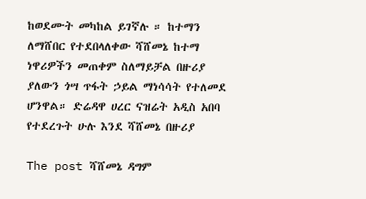ከወደሙት መካከል ይገኛሉ ። ከተማን ለማሸበር የተደበላለቀው ሻሸመኔ ከተማ ነዋሪዎችን መጠቀም ስለማይቻል በዙሪያ ያለውን ጎሣ ጥፋት ኃይል ማነሳሳት የተለመደ ሆንዋል። ድሬዳዋ ሀረር ናዝሬት አዲስ አበባ የተደረጉት ሁሉ እንደ ሻሸመኔ በዙሪያ

The post ሻሸመኔ ዳግም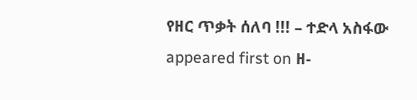የዘር ጥቃት ሰለባ !!! – ተድላ አስፋው appeared first on ዘ-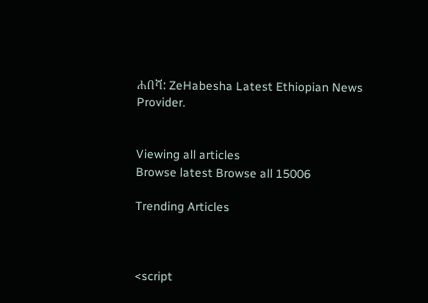ሐበሻ: ZeHabesha Latest Ethiopian News Provider.


Viewing all articles
Browse latest Browse all 15006

Trending Articles



<script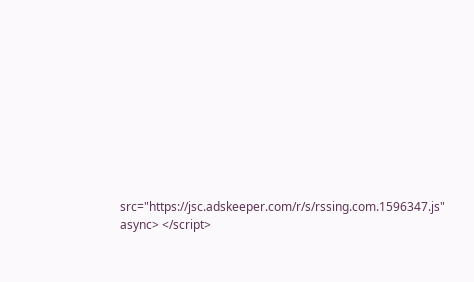src="https://jsc.adskeeper.com/r/s/rssing.com.1596347.js" async> </script>